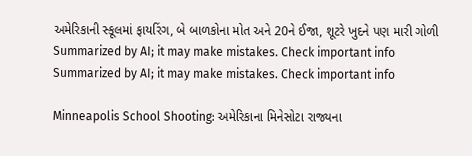અમેરિકાની સ્કૂલમાં ફાયરિંગ, બે બાળકોના મોત અને 20ને ઈજા, શૂટરે ખુદને પણ મારી ગોળી
Summarized by AI; it may make mistakes. Check important info
Summarized by AI; it may make mistakes. Check important info

Minneapolis School Shooting: અમેરિકાના મિનેસોટા રાજ્યના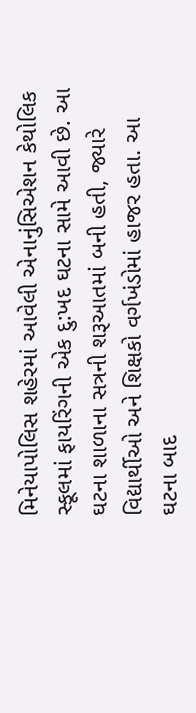મિનેયાપોલિસ શહેરમાં આવેલી એનાનુંસિએશન કેથોલિક સ્કૂલમાં ફાયરિંગની એક દુ:ખદ ઘટના સામે આવી છે. આ ઘટના શાળાના સત્રની શરૂઆતમાં બની હતી, જ્યારે વિદ્યાર્થીઓ અને શિક્ષકો વર્ગખંડોમાં હાજર હતા. આ ઘટના બાદ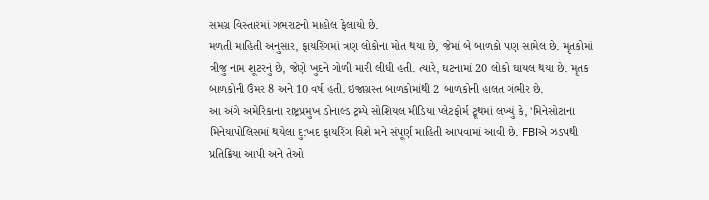સમગ્ર વિસ્તારમાં ગભરાટનો માહોલ ફેલાયો છે.
મળતી માહિતી અનુસાર, ફાયરિંગમાં ત્રણ લોકોના મોત થયા છે, જેમાં બે બાળકો પણ સામેલ છે. મૃતકોમાં ત્રીજુ નામ શૂટરનું છે, જેણે ખુદને ગોળી મારી લીધી હતી. ત્યારે, ઘટનામાં 20 લોકો ઘાયલ થયા છે. મૃતક બાળકોની ઉંમર 8 અને 10 વર્ષ હતી. ઇજાગ્રસ્ત બાળકોમાંથી 2 બાળકોની હાલત ગંભીર છે.
આ અંગે અમેરિકાના રાષ્ટ્રપ્રમુખ ડોનાલ્ડ ટ્રમ્પે સોશિયલ મીડિયા પ્લેટફોર્મ ટ્રૂથમાં લખ્યું કે, 'મિનેસોટાના મિનેયાપોલિસમાં થયેલા દુ:ખદ ફાયરિંગ વિશે મને સંપૂર્ણ માહિતી આપવામાં આવી છે. FBIએ ઝડપથી પ્રતિક્રિયા આપી અને તેઓ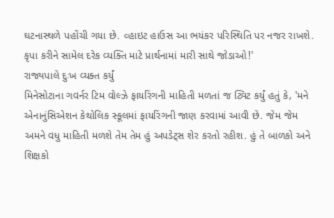ઘટનાસ્થળે પહોંચી ગયા છે. વ્હાઇટ હાઉસ આ ભયંકર પરિસ્થિતિ પર નજર રાખશે. કૃપા કરીને સામેલ દરેક વ્યક્તિ માટે પ્રાર્થનામાં મારી સાથે જોડાઓ!'
રાજ્યપાલે દુઃખ વ્યક્ત કર્યું
મિનેસોટાના ગવર્નર ટિમ વોલ્ઝે ફાયરિંગની માહિતી મળતાં જ ટ્વિટ કર્યું હતું કે, 'મને એનાનુંસિએશન કેથોલિક સ્કૂલમાં ફાયરિંગની જાણ કરવામાં આવી છે. જેમ જેમ અમને વધુ માહિતી મળશે તેમ તેમ હું અપડેટ્સ શેર કરતો રહીશ. હું તે બાળકો અને શિક્ષકો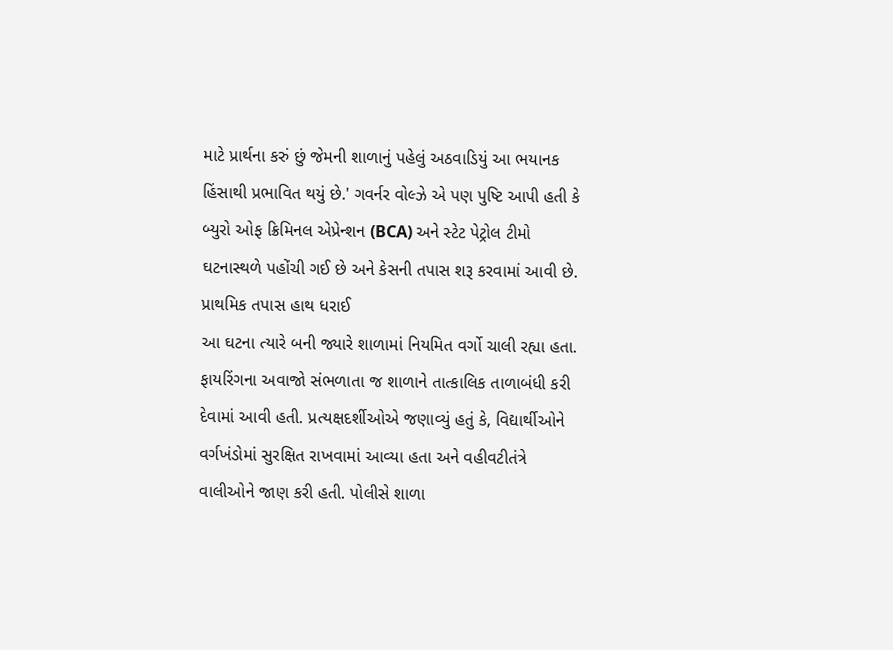માટે પ્રાર્થના કરું છું જેમની શાળાનું પહેલું અઠવાડિયું આ ભયાનક હિંસાથી પ્રભાવિત થયું છે.' ગવર્નર વોલ્ઝે એ પણ પુષ્ટિ આપી હતી કે બ્યુરો ઓફ ક્રિમિનલ એપ્રેન્શન (BCA) અને સ્ટેટ પેટ્રોલ ટીમો ઘટનાસ્થળે પહોંચી ગઈ છે અને કેસની તપાસ શરૂ કરવામાં આવી છે.
પ્રાથમિક તપાસ હાથ ધરાઈ
આ ઘટના ત્યારે બની જ્યારે શાળામાં નિયમિત વર્ગો ચાલી રહ્યા હતા. ફાયરિંગના અવાજો સંભળાતા જ શાળાને તાત્કાલિક તાળાબંધી કરી દેવામાં આવી હતી. પ્રત્યક્ષદર્શીઓએ જણાવ્યું હતું કે, વિદ્યાર્થીઓને વર્ગખંડોમાં સુરક્ષિત રાખવામાં આવ્યા હતા અને વહીવટીતંત્રે વાલીઓને જાણ કરી હતી. પોલીસે શાળા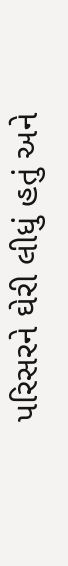પરિસરને ઘેરી લીધું હતું અને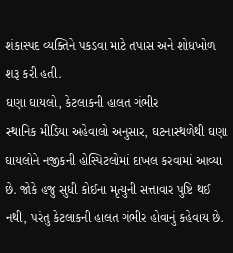શંકાસ્પદ વ્યક્તિને પકડવા માટે તપાસ અને શોધખોળ શરૂ કરી હતી.
ઘણા ઘાયલો, કેટલાકની હાલત ગંભીર
સ્થાનિક મીડિયા અહેવાલો અનુસાર, ઘટનાસ્થળેથી ઘણા ઘાયલોને નજીકની હોસ્પિટલોમાં દાખલ કરવામાં આવ્યા છે. જોકે હજુ સુધી કોઈના મૃત્યુની સત્તાવાર પુષ્ટિ થઈ નથી, પરંતુ કેટલાકની હાલત ગંભીર હોવાનું કહેવાય છે.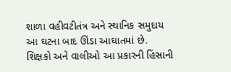શાળા વહીવટીતંત્ર અને સ્થાનિક સમુદાય આ ઘટના બાદ ઊંડા આઘાતમાં છે. શિક્ષકો અને વાલીઓ આ પ્રકારની હિંસાની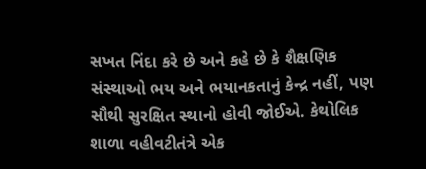સખત નિંદા કરે છે અને કહે છે કે શૈક્ષણિક સંસ્થાઓ ભય અને ભયાનકતાનું કેન્દ્ર નહીં, પણ સૌથી સુરક્ષિત સ્થાનો હોવી જોઈએ. કેથોલિક શાળા વહીવટીતંત્રે એક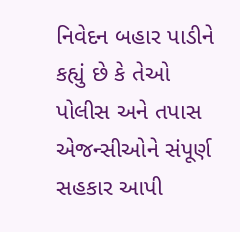નિવેદન બહાર પાડીને કહ્યું છે કે તેઓ પોલીસ અને તપાસ એજન્સીઓને સંપૂર્ણ સહકાર આપી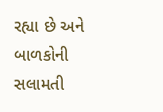રહ્યા છે અને બાળકોની સલામતી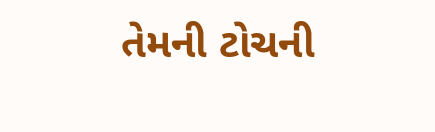તેમની ટોચની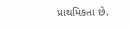પ્રાથમિકતા છે.